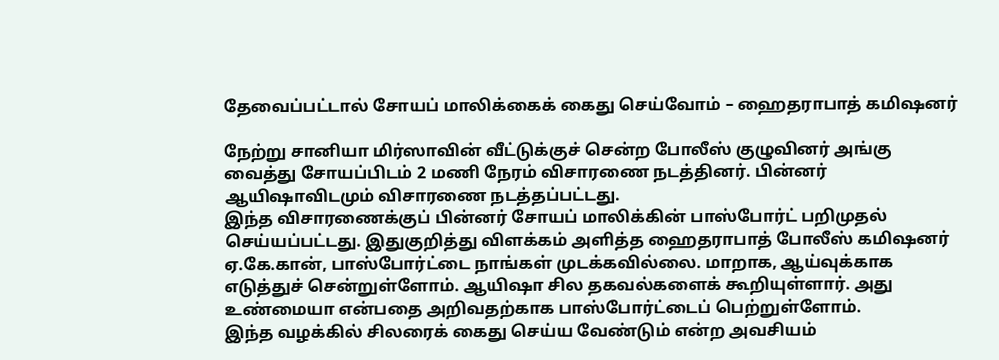தேவைப்பட்டால் சோயப் மாலிக்கைக் கைது செய்வோம் – ஹைதராபாத் கமிஷனர்

நேற்று சானியா மிர்ஸாவின் வீட்டுக்குச் சென்ற போலீஸ் குழுவினர் அங்கு வைத்து சோயப்பிடம் 2 மணி நேரம் விசாரணை நடத்தினர். பின்னர் ஆயிஷாவிடமும் விசாரணை நடத்தப்பட்டது.
இந்த விசாரணைக்குப் பின்னர் சோயப் மாலிக்கின் பாஸ்போர்ட் பறிமுதல் செய்யப்பட்டது. இதுகுறித்து விளக்கம் அளித்த ஹைதராபாத் போலீஸ் கமிஷனர் ஏ.கே.கான், பாஸ்போர்ட்டை நாங்கள் முடக்கவில்லை. மாறாக, ஆய்வுக்காக எடுத்துச் சென்றுள்ளோம். ஆயிஷா சில தகவல்களைக் கூறியுள்ளார். அது உண்மையா என்பதை அறிவதற்காக பாஸ்போர்ட்டைப் பெற்றுள்ளோம்.
இந்த வழக்கில் சிலரைக் கைது செய்ய வேண்டும் என்ற அவசியம்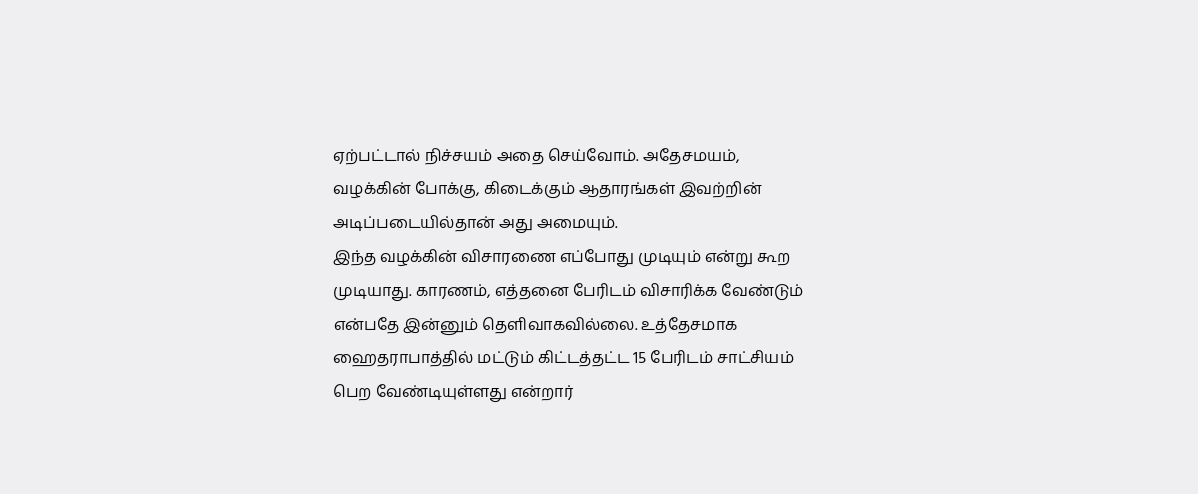ஏற்பட்டால் நிச்சயம் அதை செய்வோம். அதேசமயம், வழக்கின் போக்கு, கிடைக்கும் ஆதாரங்கள் இவற்றின் அடிப்படையில்தான் அது அமையும்.
இந்த வழக்கின் விசாரணை எப்போது முடியும் என்று கூற முடியாது. காரணம், எத்தனை பேரிடம் விசாரிக்க வேண்டும் என்பதே இன்னும் தெளிவாகவில்லை. உத்தேசமாக ஹைதராபாத்தில் மட்டும் கிட்டத்தட்ட 15 பேரிடம் சாட்சியம் பெற வேண்டியுள்ளது என்றார்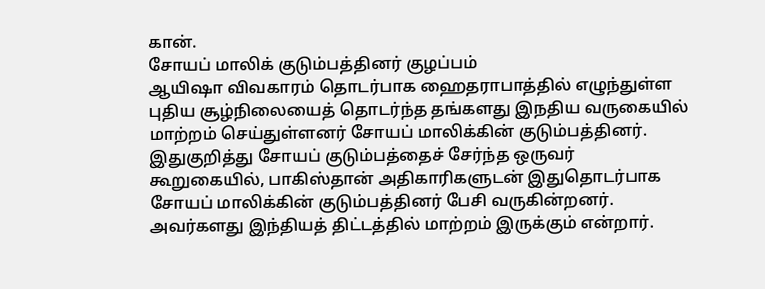கான்.
சோயப் மாலிக் குடும்பத்தினர் குழப்பம்
ஆயிஷா விவகாரம் தொடர்பாக ஹைதராபாத்தில் எழுந்துள்ள புதிய சூழ்நிலையைத் தொடர்ந்த தங்களது இநதிய வருகையில் மாற்றம் செய்துள்ளனர் சோயப் மாலிக்கின் குடும்பத்தினர்.
இதுகுறித்து சோயப் குடும்பத்தைச் சேர்ந்த ஒருவர் கூறுகையில், பாகிஸ்தான் அதிகாரிகளுடன் இதுதொடர்பாக சோயப் மாலிக்கின் குடும்பத்தினர் பேசி வருகின்றனர். அவர்களது இந்தியத் திட்டத்தில் மாற்றம் இருக்கும் என்றார்.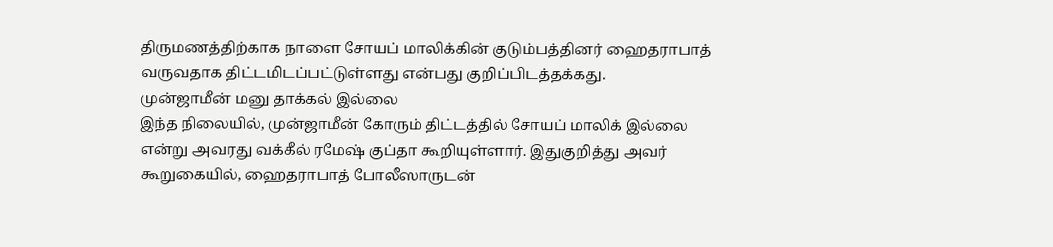திருமணத்திற்காக நாளை சோயப் மாலிக்கின் குடும்பத்தினர் ஹைதராபாத் வருவதாக திட்டமிடப்பட்டுள்ளது என்பது குறிப்பிடத்தக்கது.
முன்ஜாமீன் மனு தாக்கல் இல்லை
இந்த நிலையில், முன்ஜாமீன் கோரும் திட்டத்தில் சோயப் மாலிக் இல்லை என்று அவரது வக்கீல் ரமேஷ் குப்தா கூறியுள்ளார். இதுகுறித்து அவர் கூறுகையில், ஹைதராபாத் போலீஸாருடன்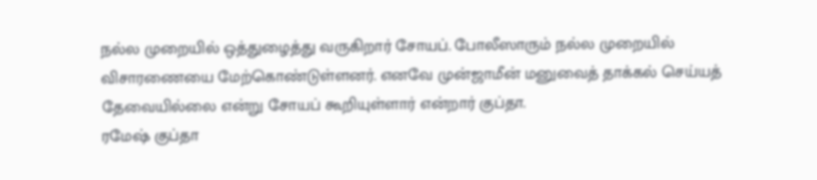நல்ல முறையில் ஒத்துழைத்து வருகிறார் சோயப். போலீஸாரும் நல்ல முறையில் விசாரணையை மேற்கொண்டுள்ளனர். எனவே முன்ஜாமீன் மனுவைத் தாக்கல் செய்யத் தேவையில்லை என்று சோயப் கூறியுள்ளார் என்றார் குப்தா.
ரமேஷ் குப்தா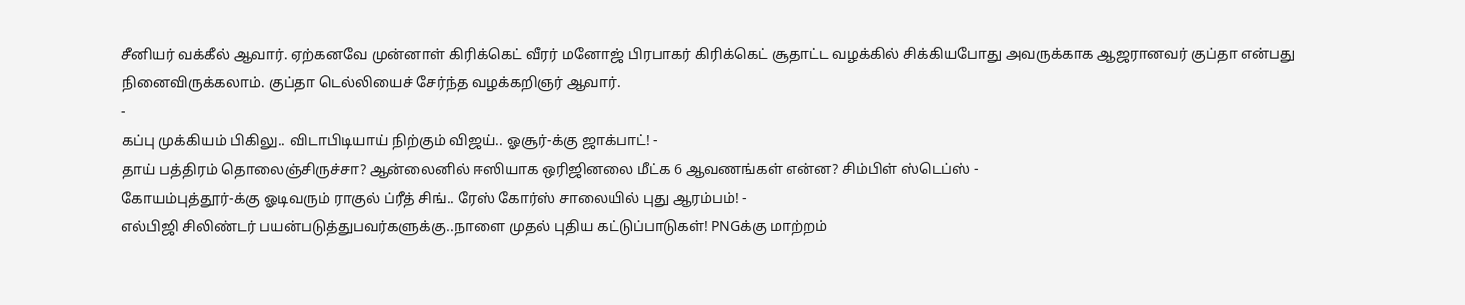சீனியர் வக்கீல் ஆவார். ஏற்கனவே முன்னாள் கிரிக்கெட் வீரர் மனோஜ் பிரபாகர் கிரிக்கெட் சூதாட்ட வழக்கில் சிக்கியபோது அவருக்காக ஆஜரானவர் குப்தா என்பது நினைவிருக்கலாம். குப்தா டெல்லியைச் சேர்ந்த வழக்கறிஞர் ஆவார்.
-
கப்பு முக்கியம் பிகிலு.. விடாபிடியாய் நிற்கும் விஜய்.. ஓசூர்-க்கு ஜாக்பாட்! -
தாய் பத்திரம் தொலைஞ்சிருச்சா? ஆன்லைனில் ஈஸியாக ஒரிஜினலை மீட்க 6 ஆவணங்கள் என்ன? சிம்பிள் ஸ்டெப்ஸ் -
கோயம்புத்தூர்-க்கு ஓடிவரும் ராகுல் ப்ரீத் சிங்.. ரேஸ் கோர்ஸ் சாலையில் புது ஆரம்பம்! -
எல்பிஜி சிலிண்டர் பயன்படுத்துபவர்களுக்கு..நாளை முதல் புதிய கட்டுப்பாடுகள்! PNGக்கு மாற்றம்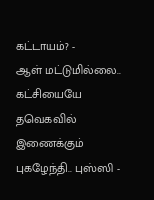கட்டாயம்? -
ஆள் மட்டுமில்லை.. கட்சியையே தவெகவில் இணைக்கும் புகழேந்தி.. புஸ்ஸி -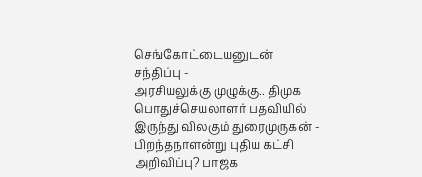செங்கோட்டையனுடன் சந்திப்பு -
அரசியலுக்கு முழுக்கு.. திமுக பொதுச்செயலாளர் பதவியில் இருந்து விலகும் துரைமுருகன் -
பிறந்தநாளன்று புதிய கட்சி அறிவிப்பு? பாஜக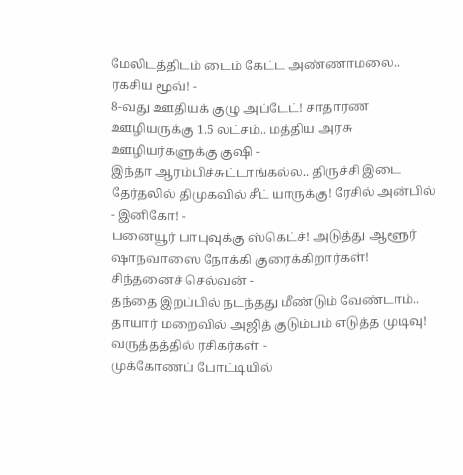மேலிடத்திடம் டைம் கேட்ட அண்ணாமலை.. ரகசிய மூவ்! -
8-வது ஊதியக் குழு அப்டேட்! சாதாரண ஊழியருக்கு 1.5 லட்சம்.. மத்திய அரசு ஊழியர்களுக்கு குஷி -
இந்தா ஆரம்பிச்சுட்டாங்கல்ல.. திருச்சி இடை தேர்தலில் திமுகவில் சீட் யாருக்கு! ரேசில் அன்பில் - இனிகோ! -
பனையூர் பாபுவுக்கு ஸ்கெட்ச்! அடுத்து ஆளூர் ஷாநவாஸை நோக்கி குரைக்கிறார்கள்! சிந்தனைச் செல்வன் -
தந்தை இறப்பில் நடந்தது மீண்டும் வேண்டாம்.. தாயார் மறைவில் அஜித் குடும்பம் எடுத்த முடிவு! வருத்தத்தில் ரசிகர்கள் -
முக்கோணப் போட்டியில்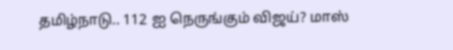தமிழ்நாடு.. 112 ஐ நெருங்கும் விஜய்? மாஸ்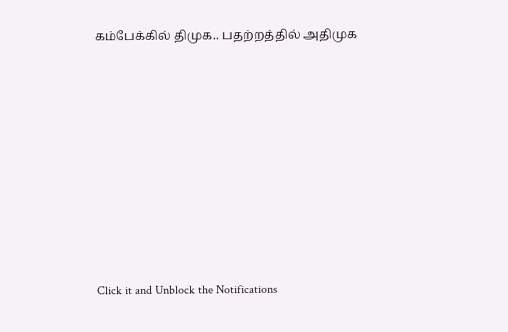கம்பேக்கில் திமுக.. பதற்றத்தில் அதிமுக












Click it and Unblock the Notifications